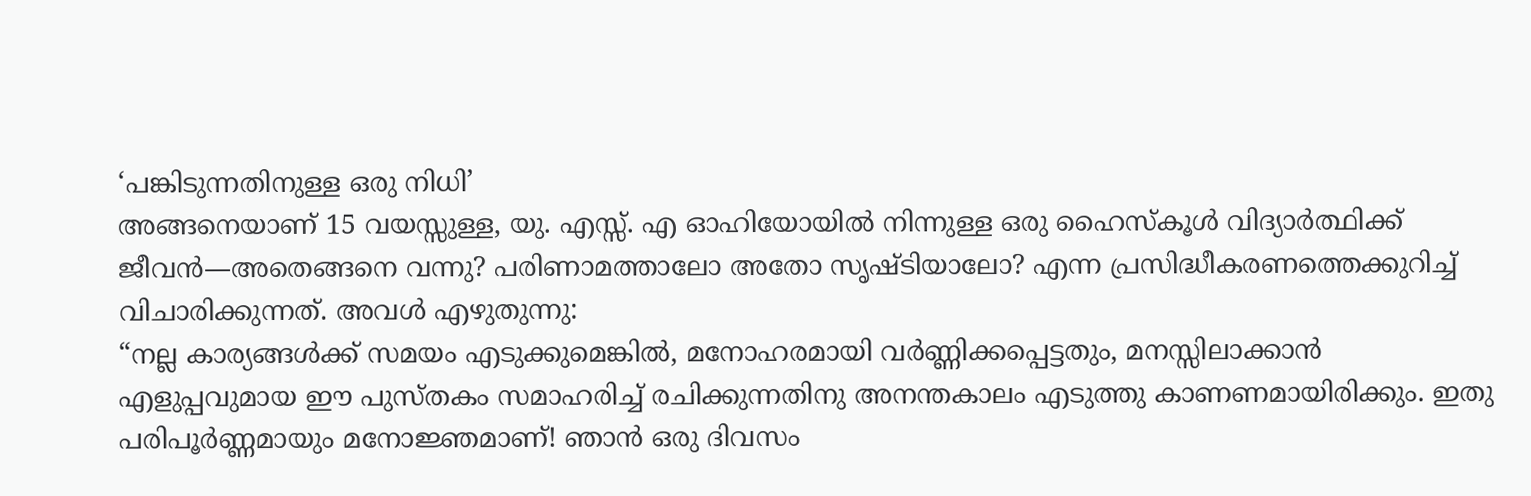‘പങ്കിടുന്നതിനുള്ള ഒരു നിധി’
അങ്ങനെയാണ് 15 വയസ്സുള്ള, യു. എസ്സ്. എ ഓഹിയോയിൽ നിന്നുള്ള ഒരു ഹൈസ്കൂൾ വിദ്യാർത്ഥിക്ക് ജീവൻ—അതെങ്ങനെ വന്നു? പരിണാമത്താലോ അതോ സൃഷ്ടിയാലോ? എന്ന പ്രസിദ്ധീകരണത്തെക്കുറിച്ച് വിചാരിക്കുന്നത്. അവൾ എഴുതുന്നു:
“നല്ല കാര്യങ്ങൾക്ക് സമയം എടുക്കുമെങ്കിൽ, മനോഹരമായി വർണ്ണിക്കപ്പെട്ടതും, മനസ്സിലാക്കാൻ എളുപ്പവുമായ ഈ പുസ്തകം സമാഹരിച്ച് രചിക്കുന്നതിനു അനന്തകാലം എടുത്തു കാണണമായിരിക്കും. ഇതു പരിപൂർണ്ണമായും മനോജ്ഞമാണ്! ഞാൻ ഒരു ദിവസം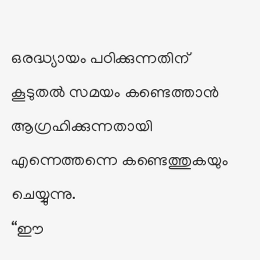ഒരദ്ധ്യായം പഠിക്കുന്നതിന് കൂടുതൽ സമയം കണ്ടെത്താൻ ആഗ്രഹിക്കുന്നതായി എന്നെത്തന്നെ കണ്ടെത്തുകയും ചെയ്യുന്നു.
“ഈ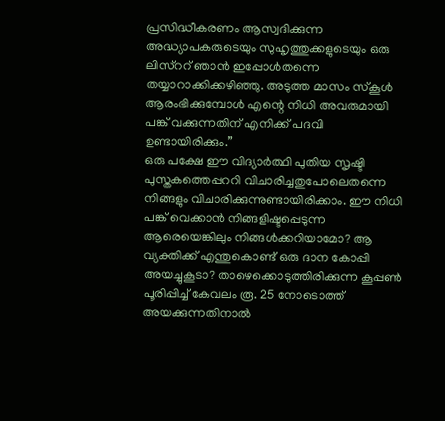പ്രസിദ്ധീകരണം ആസ്വദിക്കുന്ന അദ്ധ്യാപകരുടെയും സുഹൃത്തുക്കളുടെയും ഒരു ലിസ്ററ് ഞാൻ ഇപ്പോൾതന്നെ തയ്യാറാക്കിക്കഴിഞ്ഞു. അടുത്ത മാസം സ്കൂൾ ആരംഭിക്കുമ്പോൾ എന്റെ നിധി അവരുമായി പങ്ക് വക്കുന്നതിന് എനിക്ക് പദവി ഉണ്ടായിരിക്കും.”
ഒരു പക്ഷേ ഈ വിദ്യാർത്ഥി പുതിയ സൃഷ്ടി പുസ്തകത്തെപ്പററി വിചാരിച്ചതുപോലെതന്നെ നിങ്ങളും വിചാരിക്കുന്നുണ്ടായിരിക്കാം. ഈ നിധി പങ്ക് വെക്കാൻ നിങ്ങളിഷ്ടപ്പെടുന്ന ആരെയെങ്കിലും നിങ്ങൾക്കറിയാമോ? ആ വ്യക്തിക്ക് എന്തുകൊണ്ട് ഒരു ദാന കോപ്പി അയച്ചുകൂടാ? താഴെക്കൊടുത്തിരിക്കുന്ന കൂപ്പൺ പൂരിപ്പിച്ച് കേവലം രൂ. 25 നോടൊത്ത് അയക്കുന്നതിനാൽ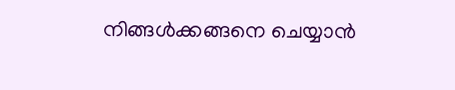നിങ്ങൾക്കങ്ങനെ ചെയ്യാൻ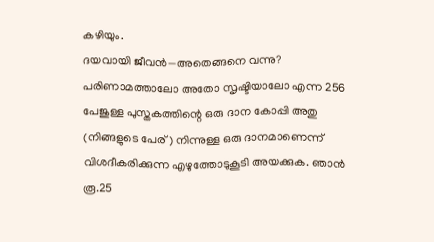കഴിയും.
ദയവായി ജീവൻ—അതെങ്ങനെ വന്നു? പരിണാമത്താലോ അതോ സൃഷ്ടിയാലോ എന്ന 256 പേജുള്ള പുസ്തകത്തിന്റെ ഒരു ദാന കോപ്പി അതു (നിങ്ങളുടെ പേര്) നിന്നുള്ള ഒരു ദാനമാണെന്ന് വിശദീകരിക്കുന്ന എഴുത്തോടുകൂടി അയക്കുക. ഞാൻ രൂ.25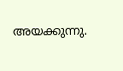അയക്കുന്നു.